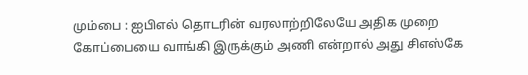மும்பை : ஐபிஎல் தொடரின் வரலாற்றிலேயே அதிக முறை கோப்பையை வாங்கி இருக்கும் அணி என்றால் அது சிஎஸ்கே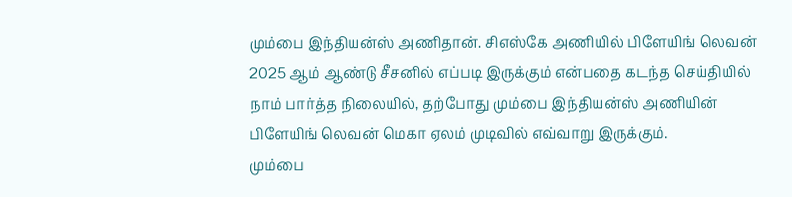மும்பை இந்தியன்ஸ் அணிதான். சிஎஸ்கே அணியில் பிளேயிங் லெவன் 2025 ஆம் ஆண்டு சீசனில் எப்படி இருக்கும் என்பதை கடந்த செய்தியில் நாம் பார்த்த நிலையில், தற்போது மும்பை இந்தியன்ஸ் அணியின் பிளேயிங் லெவன் மெகா ஏலம் முடிவில் எவ்வாறு இருக்கும்.
மும்பை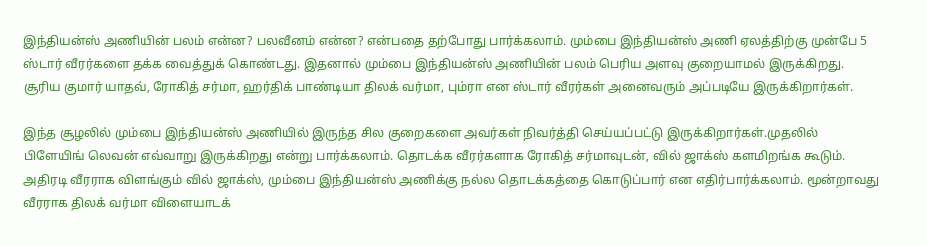இந்தியன்ஸ் அணியின் பலம் என்ன? பலவீனம் என்ன? என்பதை தற்போது பார்க்கலாம். மும்பை இந்தியன்ஸ் அணி ஏலத்திற்கு முன்பே 5 ஸ்டார் வீரர்களை தக்க வைத்துக் கொண்டது. இதனால் மும்பை இந்தியன்ஸ் அணியின் பலம் பெரிய அளவு குறையாமல் இருக்கிறது. சூரிய குமார் யாதவ், ரோகித் சர்மா, ஹர்திக் பாண்டியா திலக் வர்மா, பும்ரா என ஸ்டார் வீரர்கள் அனைவரும் அப்படியே இருக்கிறார்கள்.

இந்த சூழலில் மும்பை இந்தியன்ஸ் அணியில் இருந்த சில குறைகளை அவர்கள் நிவர்த்தி செய்யப்பட்டு இருக்கிறார்கள்.முதலில் பிளேயிங் லெவன் எவ்வாறு இருக்கிறது என்று பார்க்கலாம். தொடக்க வீரர்களாக ரோகித் சர்மாவுடன், வில் ஜாக்ஸ் களமிறங்க கூடும். அதிரடி வீரராக விளங்கும் வில் ஜாக்ஸ், மும்பை இந்தியன்ஸ் அணிக்கு நல்ல தொடக்கத்தை கொடுப்பார் என எதிர்பார்க்கலாம். மூன்றாவது வீரராக திலக் வர்மா விளையாடக்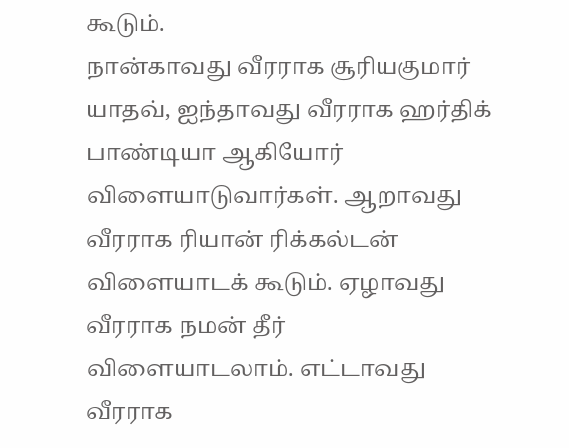கூடும்.
நான்காவது வீரராக சூரியகுமார் யாதவ், ஐந்தாவது வீரராக ஹர்திக் பாண்டியா ஆகியோர் விளையாடுவார்கள். ஆறாவது வீரராக ரியான் ரிக்கல்டன் விளையாடக் கூடும். ஏழாவது வீரராக நமன் தீர் விளையாடலாம். எட்டாவது வீரராக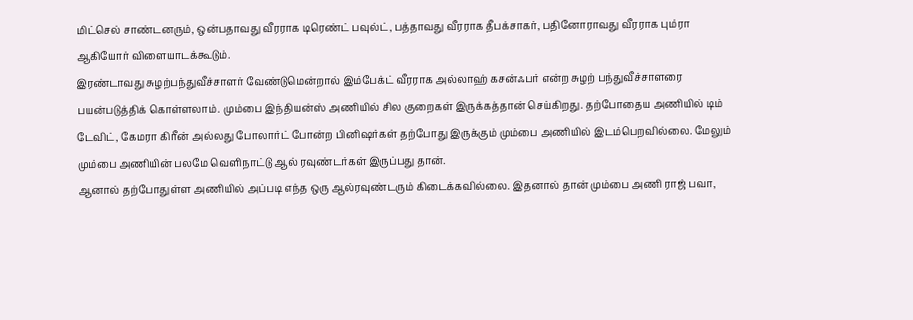மிட்செல் சாண்டனரும், ஒன்பதாவது வீரராக டிரெண்ட் பவுல்ட், பத்தாவது வீரராக தீபக்சாகர், பதினோராவது வீரராக பும்ரா ஆகியோர் விளையாடக்கூடும்.
இரண்டாவது சுழற்பந்துவீச்சாளர் வேண்டுமென்றால் இம்பேக்ட் வீரராக அல்லாஹ் கசன்ஃபர் என்ற சுழற் பந்துவீச்சாளரை பயன்படுத்திக் கொள்ளலாம். மும்பை இந்தியன்ஸ் அணியில் சில குறைகள் இருக்கத்தான் செய்கிறது. தற்போதைய அணியில் டிம் டேவிட், கேமரா கிரீன் அல்லது போலார்ட் போன்ற பினிஷர்கள் தற்போது இருக்கும் மும்பை அணியில் இடம்பெறவில்லை. மேலும் மும்பை அணியின் பலமே வெளிநாட்டு ஆல் ரவுண்டர்கள் இருப்பது தான்.
ஆனால் தற்போதுள்ள அணியில் அப்படி எந்த ஒரு ஆல்ரவுண்டரும் கிடைக்கவில்லை. இதனால் தான் மும்பை அணி ராஜ் பவா,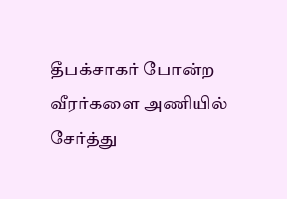தீபக்சாகர் போன்ற வீரர்களை அணியில் சேர்த்து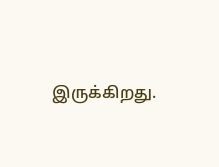இருக்கிறது.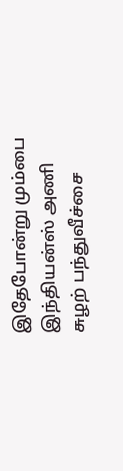இதேபோன்று மும்பை இந்தியன்ஸ் அணி சுழற் பந்துவீச்சை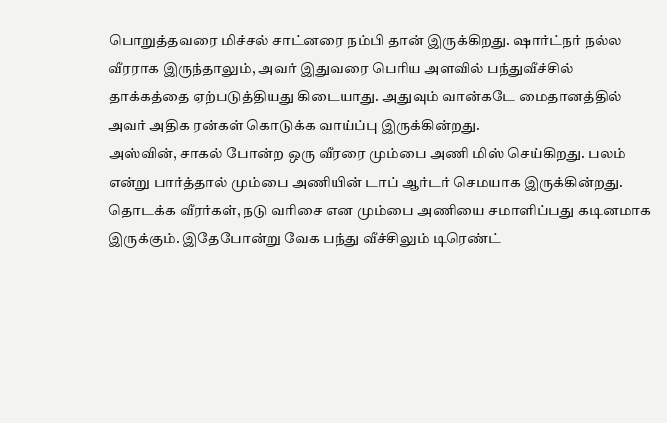பொறுத்தவரை மிச்சல் சாட்னரை நம்பி தான் இருக்கிறது. ஷார்ட்நர் நல்ல வீரராக இருந்தாலும், அவர் இதுவரை பெரிய அளவில் பந்துவீச்சில் தாக்கத்தை ஏற்படுத்தியது கிடையாது. அதுவும் வான்கடே மைதானத்தில் அவர் அதிக ரன்கள் கொடுக்க வாய்ப்பு இருக்கின்றது.
அஸ்வின், சாகல் போன்ற ஒரு வீரரை மும்பை அணி மிஸ் செய்கிறது. பலம் என்று பார்த்தால் மும்பை அணியின் டாப் ஆர்டர் செமயாக இருக்கின்றது. தொடக்க வீரர்கள், நடு வரிசை என மும்பை அணியை சமாளிப்பது கடினமாக இருக்கும். இதேபோன்று வேக பந்து வீச்சிலும் டிரெண்ட்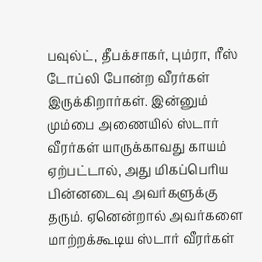பவுல்ட், தீபக்சாகர், பும்ரா, ரீஸ் டோப்லி போன்ற வீரர்கள் இருக்கிறார்கள். இன்னும் மும்பை அணையில் ஸ்டார் வீரர்கள் யாருக்காவது காயம் ஏற்பட்டால், அது மிகப்பெரிய பின்னடைவு அவர்களுக்கு தரும். ஏனென்றால் அவர்களை மாற்றக்கூடிய ஸ்டார் வீரர்கள்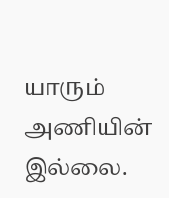யாரும் அணியின் இல்லை.